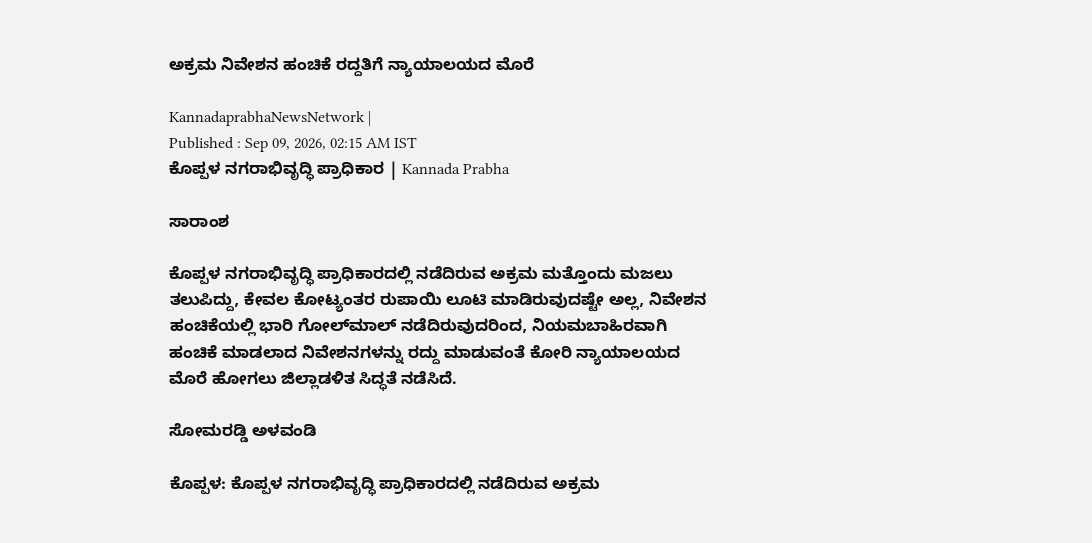ಅಕ್ರಮ ನಿವೇಶನ ಹಂಚಿಕೆ ರದ್ದತಿಗೆ ನ್ಯಾಯಾಲಯದ ಮೊರೆ

KannadaprabhaNewsNetwork |
Published : Sep 09, 2026, 02:15 AM IST
ಕೊಪ್ಪಳ ನಗರಾಭಿವೃದ್ಧಿ ಪ್ರಾಧಿಕಾರ | Kannada Prabha

ಸಾರಾಂಶ

ಕೊಪ್ಪಳ ನಗರಾಭಿವೃದ್ಧಿ ಪ್ರಾಧಿಕಾರದಲ್ಲಿ ನಡೆದಿರುವ ಅಕ್ರಮ ಮತ್ತೊಂದು ಮಜಲು ತಲುಪಿದ್ದು, ಕೇವಲ ಕೋಟ್ಯಂತರ ರುಪಾಯಿ ಲೂಟಿ ಮಾಡಿರುವುದಷ್ಟೇ ಅಲ್ಲ, ನಿವೇಶನ ಹಂಚಿಕೆಯಲ್ಲಿ ಭಾರಿ ಗೋಲ್‌ಮಾಲ್‌ ನಡೆದಿರುವುದರಿಂದ, ನಿಯಮಬಾಹಿರವಾಗಿ ಹಂಚಿಕೆ ಮಾಡಲಾದ ನಿವೇಶನಗಳನ್ನು ರದ್ದು ಮಾಡುವಂತೆ ಕೋರಿ ನ್ಯಾಯಾಲಯದ ಮೊರೆ ಹೋಗಲು ಜಿಲ್ಲಾಡಳಿತ ಸಿದ್ಧತೆ ನಡೆಸಿದೆ.

ಸೋಮರಡ್ಡಿ ಅಳವಂಡಿ

ಕೊಪ್ಪಳ: ಕೊಪ್ಪಳ ನಗರಾಭಿವೃದ್ಧಿ ಪ್ರಾಧಿಕಾರದಲ್ಲಿ ನಡೆದಿರುವ ಅಕ್ರಮ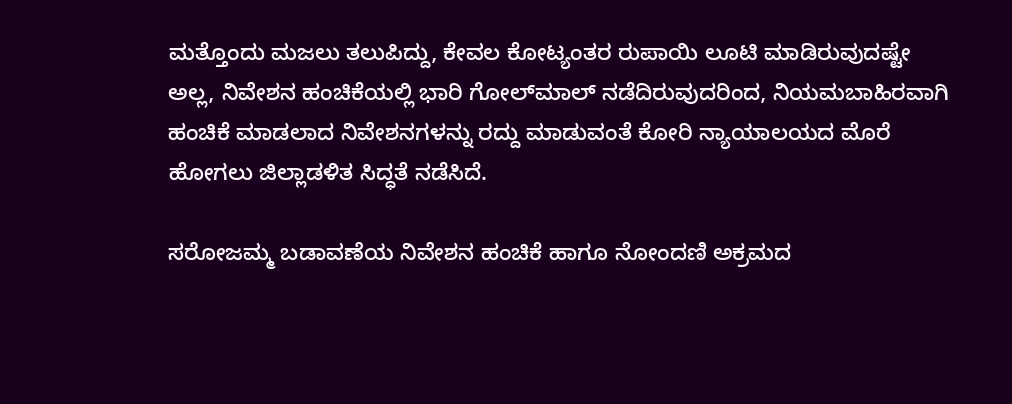ಮತ್ತೊಂದು ಮಜಲು ತಲುಪಿದ್ದು, ಕೇವಲ ಕೋಟ್ಯಂತರ ರುಪಾಯಿ ಲೂಟಿ ಮಾಡಿರುವುದಷ್ಟೇ ಅಲ್ಲ, ನಿವೇಶನ ಹಂಚಿಕೆಯಲ್ಲಿ ಭಾರಿ ಗೋಲ್‌ಮಾಲ್‌ ನಡೆದಿರುವುದರಿಂದ, ನಿಯಮಬಾಹಿರವಾಗಿ ಹಂಚಿಕೆ ಮಾಡಲಾದ ನಿವೇಶನಗಳನ್ನು ರದ್ದು ಮಾಡುವಂತೆ ಕೋರಿ ನ್ಯಾಯಾಲಯದ ಮೊರೆ ಹೋಗಲು ಜಿಲ್ಲಾಡಳಿತ ಸಿದ್ಧತೆ ನಡೆಸಿದೆ.

ಸರೋಜಮ್ಮ ಬಡಾವಣೆಯ ನಿವೇಶನ ಹಂಚಿಕೆ ಹಾಗೂ ನೋಂದಣಿ ಅಕ್ರಮದ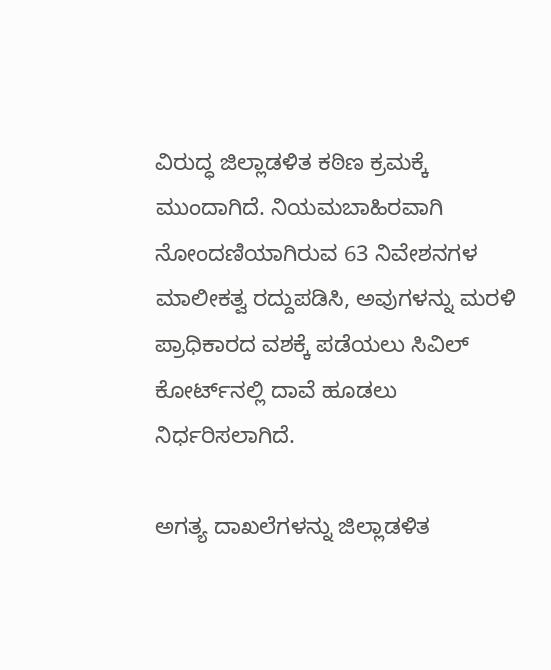ವಿರುದ್ಧ ಜಿಲ್ಲಾಡಳಿತ ಕಠಿಣ ಕ್ರಮಕ್ಕೆ ಮುಂದಾಗಿದೆ. ನಿಯಮಬಾಹಿರವಾಗಿ ನೋಂದಣಿಯಾಗಿರುವ 63 ನಿವೇಶನಗಳ ಮಾಲೀಕತ್ವ ರದ್ದುಪಡಿಸಿ, ಅವುಗಳನ್ನು ಮರಳಿ ಪ್ರಾಧಿಕಾರದ ವಶಕ್ಕೆ ಪಡೆಯಲು ಸಿವಿಲ್ ಕೋರ್ಟ್‌ನಲ್ಲಿ ದಾವೆ ಹೂಡಲು ನಿರ್ಧರಿಸಲಾಗಿದೆ.

ಅಗತ್ಯ ದಾಖಲೆಗಳನ್ನು ಜಿಲ್ಲಾಡಳಿತ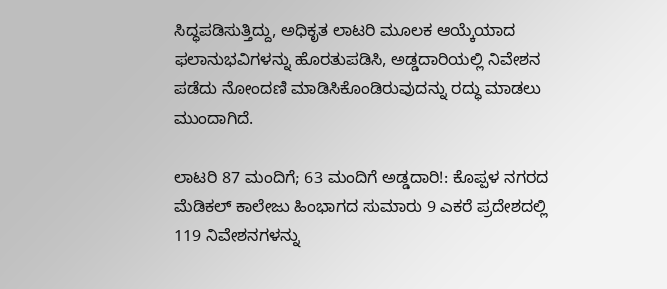ಸಿದ್ಧಪಡಿಸುತ್ತಿದ್ದು, ಅಧಿಕೃತ ಲಾಟರಿ ಮೂಲಕ ಆಯ್ಕೆಯಾದ ಫಲಾನುಭವಿಗಳನ್ನು ಹೊರತುಪಡಿಸಿ, ಅಡ್ಡದಾರಿಯಲ್ಲಿ ನಿವೇಶನ ಪಡೆದು ನೋಂದಣಿ ಮಾಡಿಸಿಕೊಂಡಿರುವುದನ್ನು ರದ್ಧು ಮಾಡಲು ಮುಂದಾಗಿದೆ.

ಲಾಟರಿ 87 ಮಂದಿಗೆ; 63 ಮಂದಿಗೆ ಅಡ್ಡದಾರಿ!: ಕೊಪ್ಪಳ ನಗರದ ಮೆಡಿಕಲ್ ಕಾಲೇಜು ಹಿಂಭಾಗದ ಸುಮಾರು 9 ಎಕರೆ ಪ್ರದೇಶದಲ್ಲಿ 119 ನಿವೇಶನಗಳನ್ನು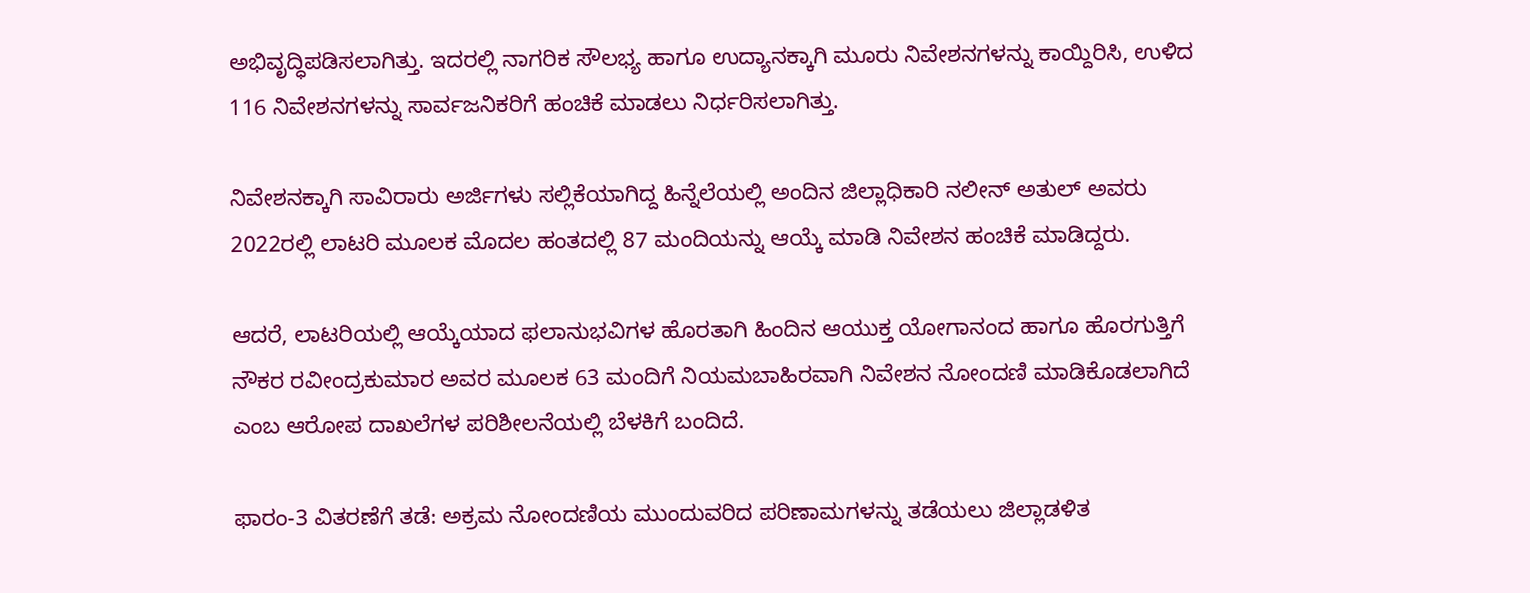ಅಭಿವೃದ್ಧಿಪಡಿಸಲಾಗಿತ್ತು. ಇದರಲ್ಲಿ ನಾಗರಿಕ ಸೌಲಭ್ಯ ಹಾಗೂ ಉದ್ಯಾನಕ್ಕಾಗಿ ಮೂರು ನಿವೇಶನಗಳನ್ನು ಕಾಯ್ದಿರಿಸಿ, ಉಳಿದ 116 ನಿವೇಶನಗಳನ್ನು ಸಾರ್ವಜನಿಕರಿಗೆ ಹಂಚಿಕೆ ಮಾಡಲು ನಿರ್ಧರಿಸಲಾಗಿತ್ತು.

ನಿವೇಶನಕ್ಕಾಗಿ ಸಾವಿರಾರು ಅರ್ಜಿಗಳು ಸಲ್ಲಿಕೆಯಾಗಿದ್ದ ಹಿನ್ನೆಲೆಯಲ್ಲಿ ಅಂದಿನ ಜಿಲ್ಲಾಧಿಕಾರಿ ನಲೀನ್ ಅತುಲ್ ಅವರು 2022ರಲ್ಲಿ ಲಾಟರಿ ಮೂಲಕ ಮೊದಲ ಹಂತದಲ್ಲಿ 87 ಮಂದಿಯನ್ನು ಆಯ್ಕೆ ಮಾಡಿ ನಿವೇಶನ ಹಂಚಿಕೆ ಮಾಡಿದ್ದರು.

ಆದರೆ, ಲಾಟರಿಯಲ್ಲಿ ಆಯ್ಕೆಯಾದ ಫಲಾನುಭವಿಗಳ ಹೊರತಾಗಿ ಹಿಂದಿನ ಆಯುಕ್ತ ಯೋಗಾನಂದ ಹಾಗೂ ಹೊರಗುತ್ತಿಗೆ ನೌಕರ ರವೀಂದ್ರಕುಮಾರ ಅವರ ಮೂಲಕ 63 ಮಂದಿಗೆ ನಿಯಮಬಾಹಿರವಾಗಿ ನಿವೇಶನ ನೋಂದಣಿ ಮಾಡಿಕೊಡಲಾಗಿದೆ ಎಂಬ ಆರೋಪ ದಾಖಲೆಗಳ ಪರಿಶೀಲನೆಯಲ್ಲಿ ಬೆಳಕಿಗೆ ಬಂದಿದೆ.

ಫಾರಂ-3 ವಿತರಣೆಗೆ ತಡೆ: ಅಕ್ರಮ ನೋಂದಣಿಯ ಮುಂದುವರಿದ ಪರಿಣಾಮಗಳನ್ನು ತಡೆಯಲು ಜಿಲ್ಲಾಡಳಿತ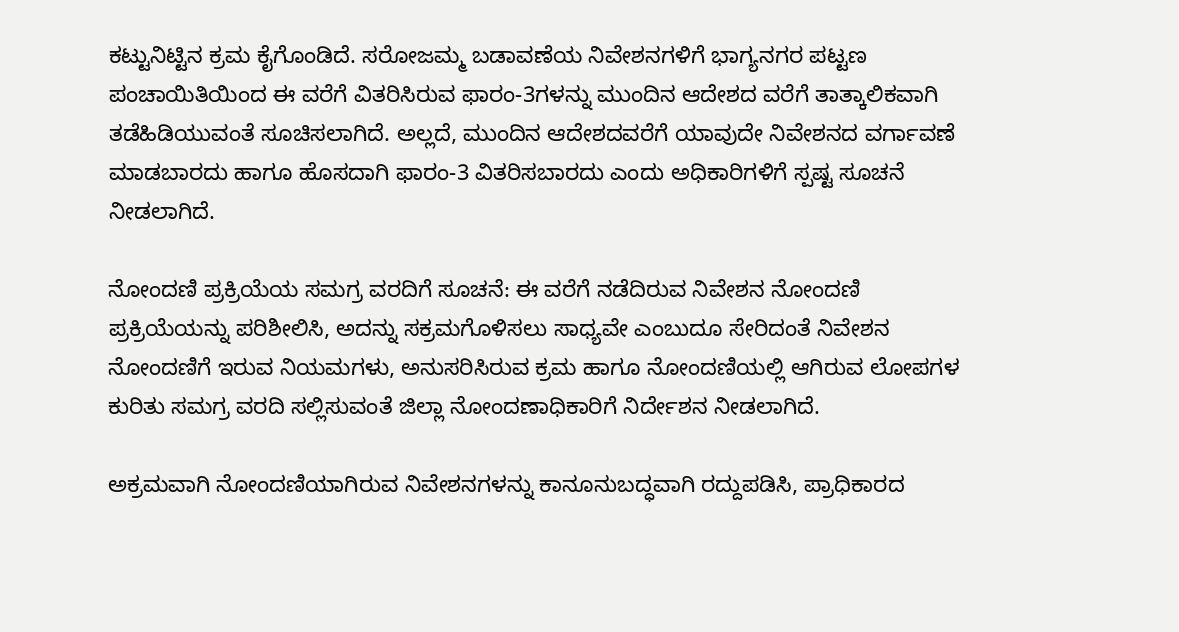ಕಟ್ಟುನಿಟ್ಟಿನ ಕ್ರಮ ಕೈಗೊಂಡಿದೆ. ಸರೋಜಮ್ಮ ಬಡಾವಣೆಯ ನಿವೇಶನಗಳಿಗೆ ಭಾಗ್ಯನಗರ ಪಟ್ಟಣ ಪಂಚಾಯಿತಿಯಿಂದ ಈ ವರೆಗೆ ವಿತರಿಸಿರುವ ಫಾರಂ-3ಗಳನ್ನು ಮುಂದಿನ ಆದೇಶದ ವರೆಗೆ ತಾತ್ಕಾಲಿಕವಾಗಿ ತಡೆಹಿಡಿಯುವಂತೆ ಸೂಚಿಸಲಾಗಿದೆ. ಅಲ್ಲದೆ, ಮುಂದಿನ ಆದೇಶದವರೆಗೆ ಯಾವುದೇ ನಿವೇಶನದ ವರ್ಗಾವಣೆ ಮಾಡಬಾರದು ಹಾಗೂ ಹೊಸದಾಗಿ ಫಾರಂ-3 ವಿತರಿಸಬಾರದು ಎಂದು ಅಧಿಕಾರಿಗಳಿಗೆ ಸ್ಪಷ್ಟ ಸೂಚನೆ ನೀಡಲಾಗಿದೆ.

ನೋಂದಣಿ ಪ್ರಕ್ರಿಯೆಯ ಸಮಗ್ರ ವರದಿಗೆ ಸೂಚನೆ: ಈ ವರೆಗೆ ನಡೆದಿರುವ ನಿವೇಶನ ನೋಂದಣಿ ಪ್ರಕ್ರಿಯೆಯನ್ನು ಪರಿಶೀಲಿಸಿ, ಅದನ್ನು ಸಕ್ರಮಗೊಳಿಸಲು ಸಾಧ್ಯವೇ ಎಂಬುದೂ ಸೇರಿದಂತೆ ನಿವೇಶನ ನೋಂದಣಿಗೆ ಇರುವ ನಿಯಮಗಳು, ಅನುಸರಿಸಿರುವ ಕ್ರಮ ಹಾಗೂ ನೋಂದಣಿಯಲ್ಲಿ ಆಗಿರುವ ಲೋಪಗಳ ಕುರಿತು ಸಮಗ್ರ ವರದಿ ಸಲ್ಲಿಸುವಂತೆ ಜಿಲ್ಲಾ ನೋಂದಣಾಧಿಕಾರಿಗೆ ನಿರ್ದೇಶನ ನೀಡಲಾಗಿದೆ.

ಅಕ್ರಮವಾಗಿ ನೋಂದಣಿಯಾಗಿರುವ ನಿವೇಶನಗಳನ್ನು ಕಾನೂನುಬದ್ಧವಾಗಿ ರದ್ದುಪಡಿಸಿ, ಪ್ರಾಧಿಕಾರದ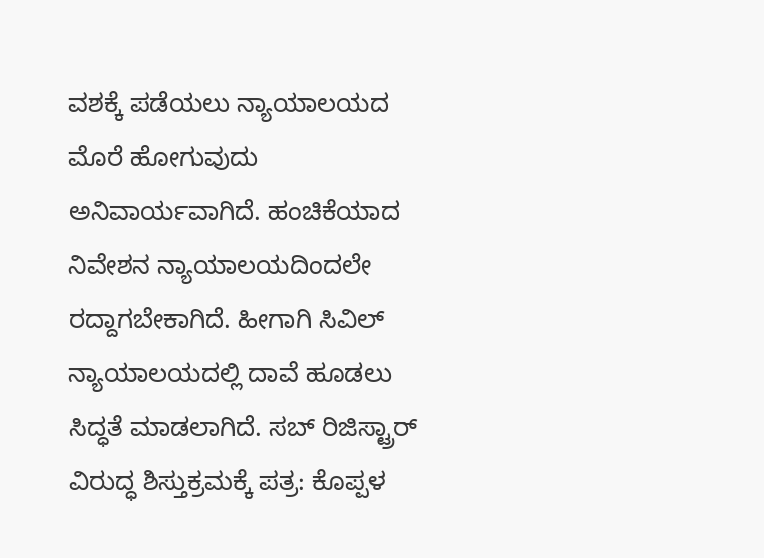ವಶಕ್ಕೆ ಪಡೆಯಲು ನ್ಯಾಯಾಲಯದ ಮೊರೆ ಹೋಗುವುದು ಅನಿವಾರ್ಯವಾಗಿದೆ. ಹಂಚಿಕೆಯಾದ ನಿವೇಶನ ನ್ಯಾಯಾಲಯದಿಂದಲೇ ರದ್ದಾಗಬೇಕಾಗಿದೆ. ಹೀಗಾಗಿ ಸಿವಿಲ್ ನ್ಯಾಯಾಲಯದಲ್ಲಿ ದಾವೆ ಹೂಡಲು ಸಿದ್ಧತೆ ಮಾಡಲಾಗಿದೆ. ಸಬ್‌ ರಿಜಿಸ್ಟ್ರಾರ್ ವಿರುದ್ಧ ಶಿಸ್ತುಕ್ರಮಕ್ಕೆ ಪತ್ರ: ಕೊಪ್ಪಳ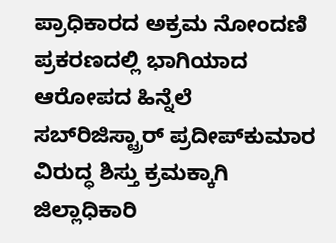ಪ್ರಾಧಿಕಾರದ ಅಕ್ರಮ ನೋಂದಣಿ ಪ್ರಕರಣದಲ್ಲಿ ಭಾಗಿಯಾದ ಆರೋಪದ ಹಿನ್ನೆಲೆ ಸಬ್‌ರಿಜಿಸ್ಟ್ರಾರ್ ಪ್ರದೀಪ್‌ಕುಮಾರ ವಿರುದ್ಧ ಶಿಸ್ತು ಕ್ರಮಕ್ಕಾಗಿ ಜಿಲ್ಲಾಧಿಕಾರಿ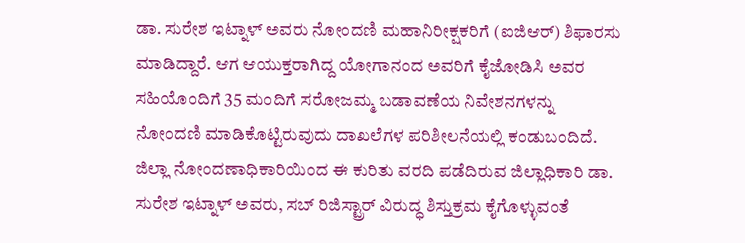ಡಾ. ಸುರೇಶ ಇಟ್ನಾಳ್ ಅವರು ನೋಂದಣಿ ಮಹಾನಿರೀಕ್ಷಕರಿಗೆ (ಐಜಿಆರ್) ಶಿಫಾರಸು ಮಾಡಿದ್ದಾರೆ. ಆಗ ಆಯುಕ್ತರಾಗಿದ್ದ ಯೋಗಾನಂದ ಅವರಿಗೆ ಕೈಜೋಡಿಸಿ ಅವರ ಸಹಿಯೊಂದಿಗೆ 35 ಮಂದಿಗೆ ಸರೋಜಮ್ಮ ಬಡಾವಣೆಯ ನಿವೇಶನಗಳನ್ನು ನೋಂದಣಿ ಮಾಡಿಕೊಟ್ಟಿರುವುದು ದಾಖಲೆಗಳ ಪರಿಶೀಲನೆಯಲ್ಲಿ ಕಂಡುಬಂದಿದೆ. ಜಿಲ್ಲಾ ನೋಂದಣಾಧಿಕಾರಿಯಿಂದ ಈ ಕುರಿತು ವರದಿ ಪಡೆದಿರುವ ಜಿಲ್ಲಾಧಿಕಾರಿ ಡಾ. ಸುರೇಶ ಇಟ್ನಾಳ್ ಅವರು, ಸಬ್‌ ರಿಜಿಸ್ಟ್ರಾರ್ ವಿರುದ್ಧ ಶಿಸ್ತುಕ್ರಮ ಕೈಗೊಳ್ಳುವಂತೆ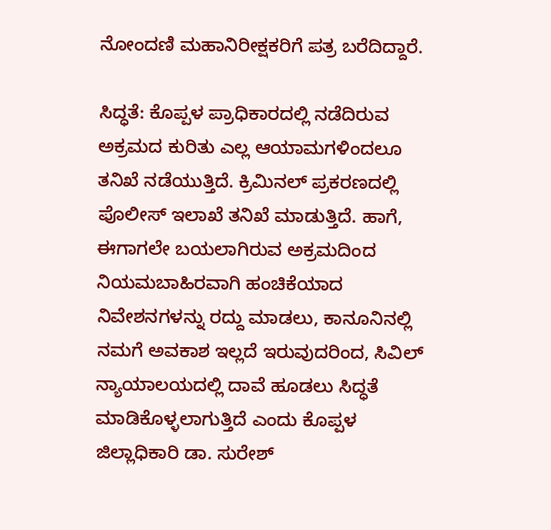ನೋಂದಣಿ ಮಹಾನಿರೀಕ್ಷಕರಿಗೆ ಪತ್ರ ಬರೆದಿದ್ದಾರೆ.

ಸಿದ್ಧತೆ: ಕೊಪ್ಪಳ ಪ್ರಾಧಿಕಾರದಲ್ಲಿ ನಡೆದಿರುವ ಅಕ್ರಮದ ಕುರಿತು ಎಲ್ಲ ಆಯಾಮಗಳಿಂದಲೂ ತನಿಖೆ ನಡೆಯುತ್ತಿದೆ. ಕ್ರಿಮಿನಲ್ ಪ್ರಕರಣದಲ್ಲಿ ಪೊಲೀಸ್ ಇಲಾಖೆ ತನಿಖೆ ಮಾಡುತ್ತಿದೆ. ಹಾಗೆ, ಈಗಾಗಲೇ ಬಯಲಾಗಿರುವ ಅಕ್ರಮದಿಂದ ನಿಯಮಬಾಹಿರವಾಗಿ ಹಂಚಿಕೆಯಾದ ನಿವೇಶನಗಳನ್ನು ರದ್ದು ಮಾಡಲು, ಕಾನೂನಿನಲ್ಲಿ ನಮಗೆ ಅವಕಾಶ ಇಲ್ಲದೆ ಇರುವುದರಿಂದ, ಸಿವಿಲ್ ನ್ಯಾಯಾಲಯದಲ್ಲಿ ದಾವೆ ಹೂಡಲು ಸಿದ್ಧತೆ ಮಾಡಿಕೊಳ್ಳಲಾಗುತ್ತಿದೆ ಎಂದು ಕೊಪ್ಪಳ ಜಿಲ್ಲಾಧಿಕಾರಿ ಡಾ. ಸುರೇಶ್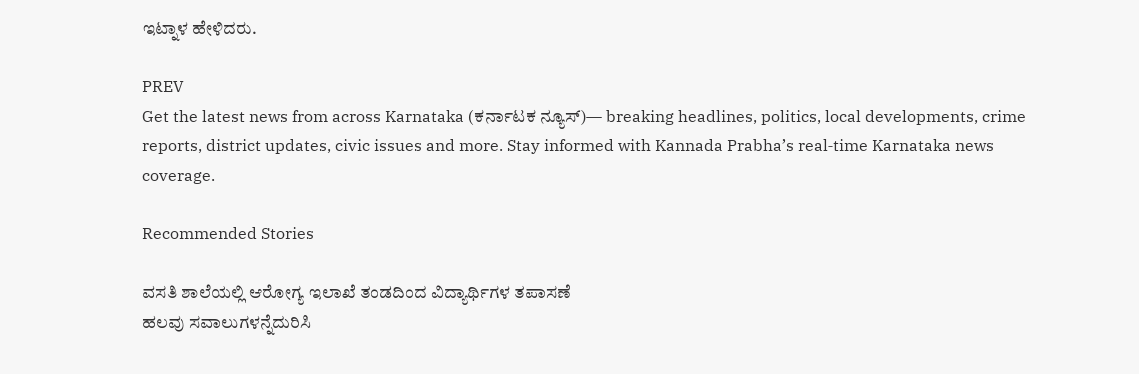ಇಟ್ನಾಳ ಹೇಳಿದರು.

PREV
Get the latest news from across Karnataka (ಕರ್ನಾಟಕ ನ್ಯೂಸ್)— breaking headlines, politics, local developments, crime reports, district updates, civic issues and more. Stay informed with Kannada Prabha’s real‑time Karnataka news coverage.

Recommended Stories

ವಸತಿ ಶಾಲೆಯಲ್ಲಿ ಆರೋಗ್ಯ ಇಲಾಖೆ ತಂಡದಿಂದ ವಿದ್ಯಾರ್ಥಿಗಳ ತಪಾಸಣೆ
ಹಲವು ಸವಾಲುಗಳನ್ನೆದುರಿಸಿ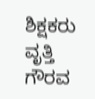ಶಿಕ್ಷಕರು ವೃತ್ತಿ ಗೌರವ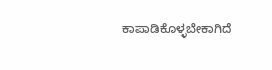ಕಾಪಾಡಿಕೊಳ್ಳಬೇಕಾಗಿದೆ